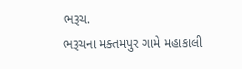ભરૂચ.
ભરૂચના મક્તમપુર ગામે મહાકાલી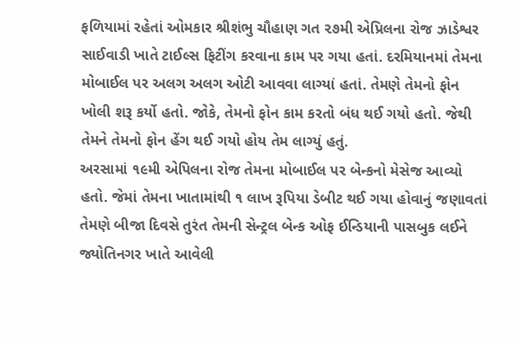ફળિયામાં રહેતાં ઓમકાર શ્રીશંભુ ચૌહાણ ગત ૨૭મી એપ્રિલના રોજ ઝાડેશ્વર સાઈવાડી ખાતે ટાઈલ્સ ફિટીંગ કરવાના કામ પર ગયા હતાં. દરમિયાનમાં તેમના મોબાઈલ પર અલગ અલગ ઓટી આવવા લાગ્યાં હતાં. તેમણે તેમનો ફોન ખોલી શરૂ કર્યો હતો. જોકે, તેમનો ફોન કામ કરતો બંધ થઈ ગયો હતો. જેથી તેમને તેમનો ફોન હેંગ થઈ ગયો હોય તેમ લાગ્યું હતું.
અરસામાં ૧૯મી એપિલના રોજ તેમના મોબાઈલ પર બેન્કનો મેસેજ આવ્યો હતો. જેમાં તેમના ખાતામાંથી ૧ લાખ રૂપિયા ડેબીટ થઈ ગયા હોવાનું જણાવતાં તેમણે બીજા દિવસે તુરંત તેમની સેન્ટ્રલ બેન્ક ઓફ ઈન્ડિયાની પાસબુક લઈને જ્યોતિનગર ખાતે આવેલી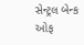સેન્ટ્રલ બેન્ક ઓફ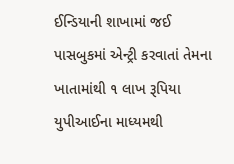ઈન્ડિયાની શાખામાં જઈ પાસબુકમાં એન્ટ્રી કરવાતાં તેમના ખાતામાંથી ૧ લાખ રૂપિયા યુપીઆઈના માધ્યમથી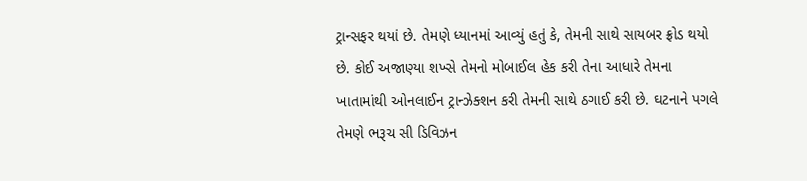ટ્રાન્સફર થયાં છે. તેમણે ધ્યાનમાં આવ્યું હતું કે, તેમની સાથે સાયબર ફ્રોડ થયો છે. કોઈ અજાણ્યા શખ્સે તેમનો મોબાઈલ હેક કરી તેના આધારે તેમના ખાતામાંથી ઓનલાઈન ટ્રાન્ઝેક્શન કરી તેમની સાથે ઠગાઈ કરી છે. ઘટનાને પગલે તેમણે ભરૂચ સી ડિવિઝન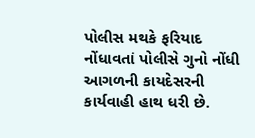પોલીસ મથકે ફરિયાદ નોંધાવતાં પોલીસે ગુનો નોંધી આગળની કાયદેસરની કાર્યવાહી હાથ ધરી છે.